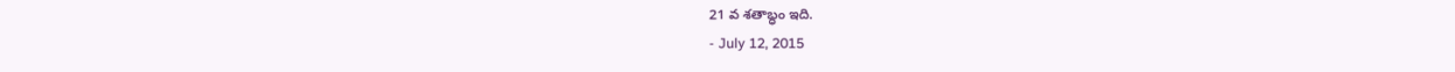21 వ శతాబ్ధం ఇది.
- July 12, 2015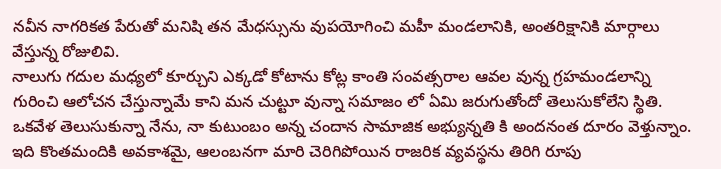నవీన నాగరికత పేరుతో మనిషి తన మేధస్సును వుపయోగించి మహీ మండలానికి, అంతరిక్షానికి మార్గాలు వేస్తున్న రోజులివి.
నాలుగు గదుల మధ్యలో కూర్చుని ఎక్కడో కోటాను కోట్ల కాంతి సంవత్సరాల ఆవల వున్న గ్రహమండలాన్ని గురించి ఆలోచన చేస్తున్నామే కాని మన చుట్టూ వున్నా సమాజం లో ఏమి జరుగుతోందో తెలుసుకోలేని స్థితి. ఒకవేళ తెలుసుకున్నా నేను, నా కుటుంబం అన్న చందాన సామాజిక అభ్యున్నతి కి అందనంత దూరం వెళ్తున్నాం. ఇది కొంతమందికి అవకాశమై, ఆలంబనగా మారి చెరిగిపోయిన రాజరిక వ్యవస్థను తిరిగి రూపు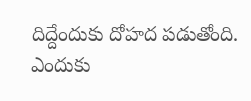దిద్దేందుకు దోహద పడుతోంది.
ఎందుకు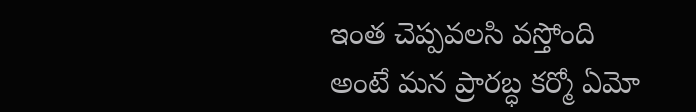ఇంత చెప్పవలసి వస్తోంది అంటే మన ప్రారబ్ధ కర్మో ఏమో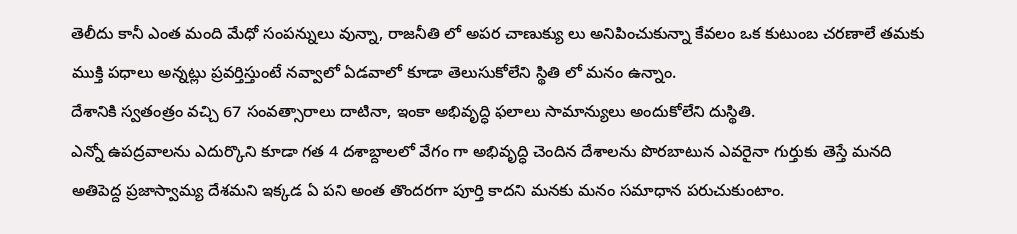తెలీదు కానీ ఎంత మంది మేధో సంపన్నులు వున్నా, రాజనీతి లో అపర చాణుక్యు లు అనిపించుకున్నా కేవలం ఒక కుటుంబ చరణాలే తమకు ముక్తి పధాలు అన్నట్లు ప్రవర్తిస్తుంటే నవ్వాలో ఏడవాలో కూడా తెలుసుకోలేని స్థితి లో మనం ఉన్నాం.
దేశానికి స్వతంత్రం వచ్చి 67 సంవత్సారాలు దాటినా, ఇంకా అభివృద్ధి ఫలాలు సామాన్యులు అందుకోలేని దుస్థితి.
ఎన్నో ఉపద్రవాలను ఎదుర్కొని కూడా గత 4 దశాబ్దాలలో వేగం గా అభివృద్ధి చెందిన దేశాలను పొరబాటున ఎవరైనా గుర్తుకు తెస్తే మనది అతిపెద్ద ప్రజాస్వామ్య దేశమని ఇక్కడ ఏ పని అంత తొందరగా పూర్తి కాదని మనకు మనం సమాధాన పరుచుకుంటాం.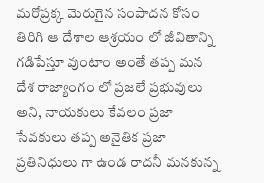మరోప్రక్క మెరుగైన సంపాదన కోసం తిరిగి ఆ దేశాల ఆశ్రయం లో జీవితాన్ని గడిపేస్తూ వుంటాం అంతే తప్ప మన దేశ రాజ్యాంగం లో ప్రజలే ప్రభువులు అని, నాయకులు కేవలం ప్రజా సేవకులు తప్ప అనైతిక ప్రజా ప్రతినిధులు గా ఉండ రాదనీ మనకున్న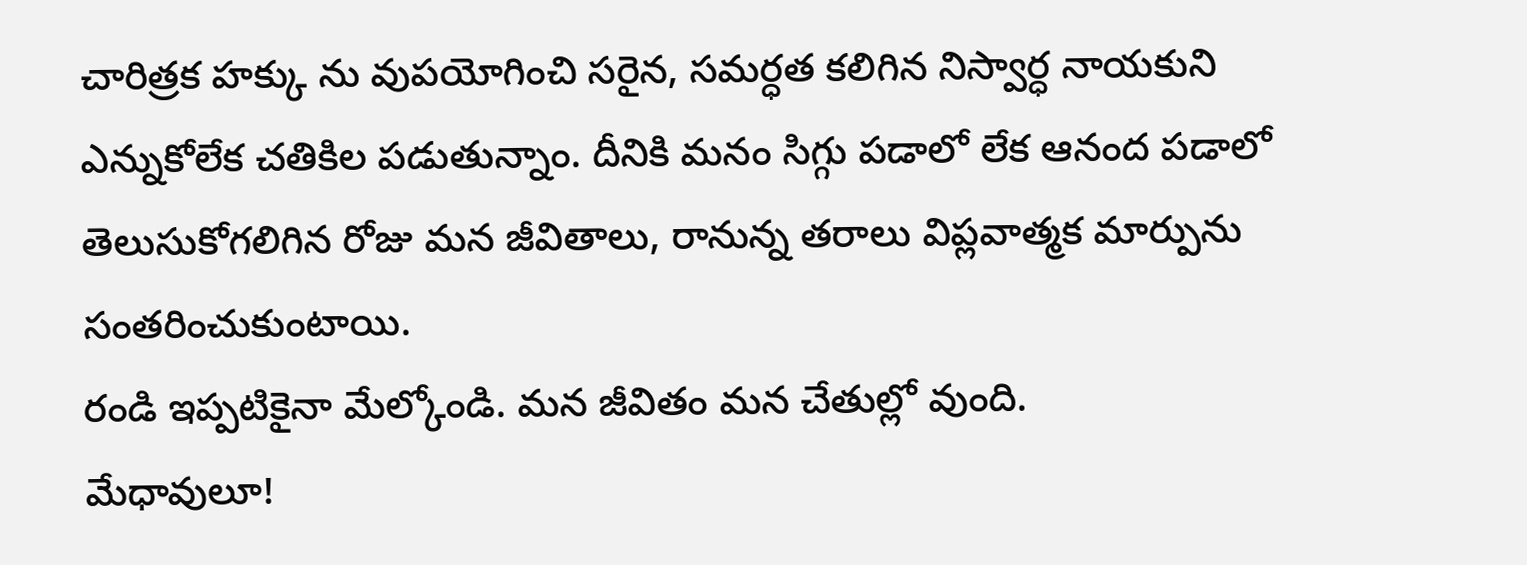చారిత్రక హక్కు ను వుపయోగించి సరైన, సమర్ధత కలిగిన నిస్వార్ధ నాయకుని ఎన్నుకోలేక చతికిల పడుతున్నాం. దీనికి మనం సిగ్గు పడాలో లేక ఆనంద పడాలో తెలుసుకోగలిగిన రోజు మన జీవితాలు, రానున్న తరాలు విప్లవాత్మక మార్పును సంతరించుకుంటాయి.
రండి ఇప్పటికైనా మేల్కోండి. మన జీవితం మన చేతుల్లో వుంది.
మేధావులూ!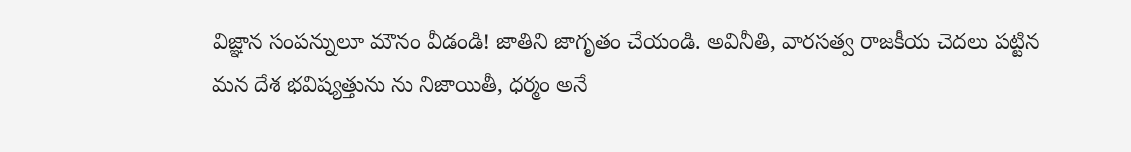విజ్ఞాన సంపన్నులూ మౌనం వీడండి! జాతిని జాగృతం చేయండి. అవినీతి, వారసత్వ రాజకీయ చెదలు పట్టిన మన దేశ భవిష్యత్తును ను నిజాయితీ, ధర్మం అనే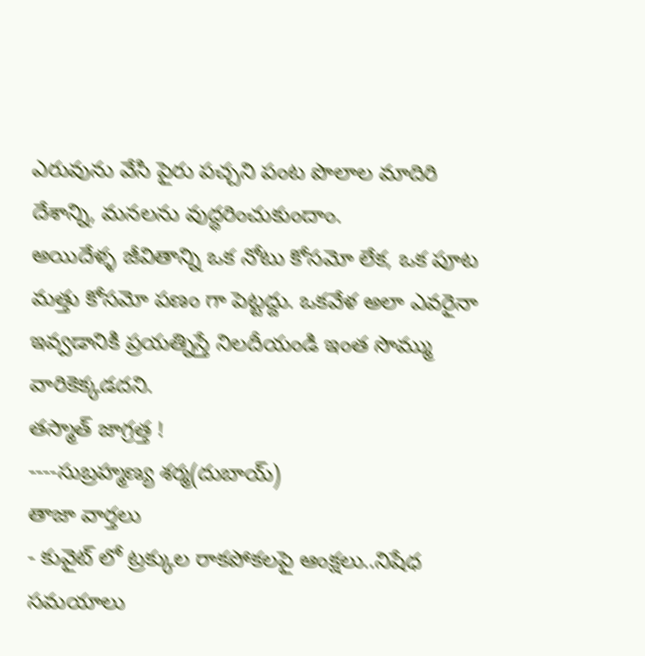ఎరువును వేసి పైరు పచ్చని పంట పొలాల మాదిరి దేశాన్ని, మనలను వుద్ధరించుకుందాం.
అయిదేళ్ళ జీవితాన్ని ఒక నోటు కోసమో లేక, ఒక పూట మత్తు కోసమో పణం గా పెట్టద్దు. ఒకవేళ అలా ఎవరైనా ఇవ్వడానికి ప్రయత్నిస్తే నిలదీయండి ఇంత సొమ్ము వారికెక్కడదని.
తస్మాత్ జాగ్రత్త !
----సుబ్రహ్మణ్య శర్మ(దుబాయ్)
తాజా వార్తలు
- కువైట్ లో ట్రక్కుల రాకపోకలపై ఆంక్షలు..నిషేధ సమయాలు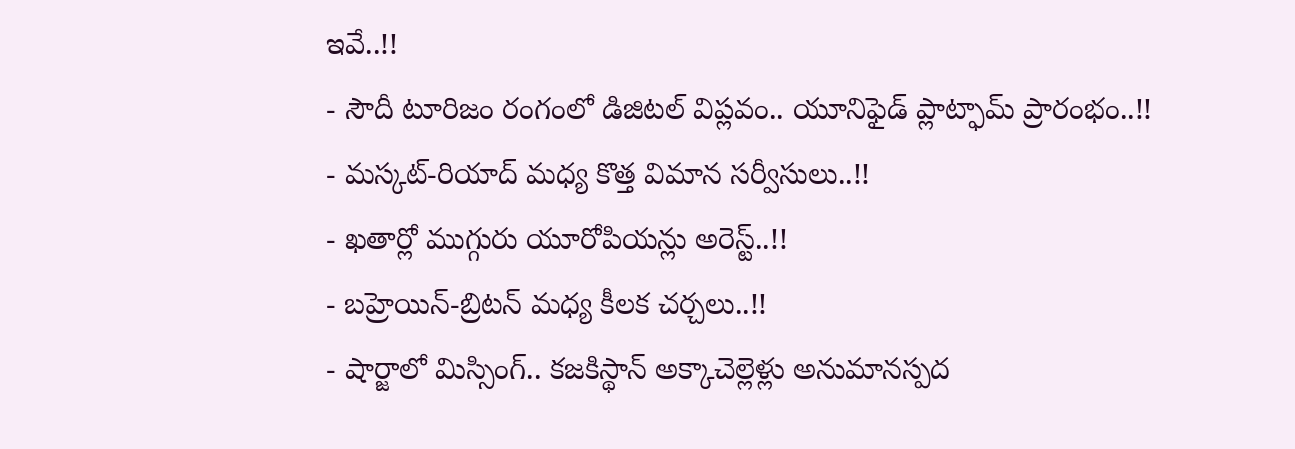ఇవే..!!
- సౌదీ టూరిజం రంగంలో డిజిటల్ విప్లవం.. యూనిఫైడ్ ప్లాట్ఫామ్ ప్రారంభం..!!
- మస్కట్-రియాద్ మధ్య కొత్త విమాన సర్వీసులు..!!
- ఖతార్లో ముగ్గురు యూరోపియన్లు అరెస్ట్..!!
- బహ్రెయిన్-బ్రిటన్ మధ్య కీలక చర్చలు..!!
- షార్జాలో మిస్సింగ్.. కజకిస్థాన్ అక్కాచెల్లెళ్లు అనుమానస్పద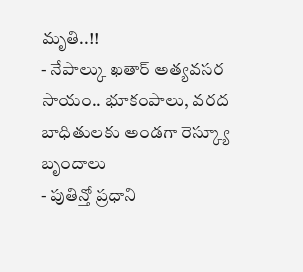మృతి..!!
- నేపాల్కు ఖతార్ అత్యవసర సాయం.. భూకంపాలు, వరద బాధితులకు అండగా రెస్క్యూ బృందాలు
- పుతిన్తో ప్రధాని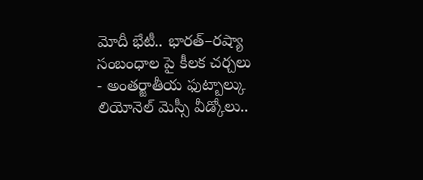మోదీ భేటీ.. భారత్–రష్యా సంబంధాల పై కీలక చర్చలు
- అంతర్జాతీయ ఫుట్బాల్కు లియోనెల్ మెస్సీ వీడ్కోలు..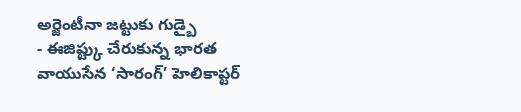అర్జెంటీనా జట్టుకు గుడ్బై
- ఈజిప్ట్కు చేరుకున్న భారత వాయుసేన ‘సారంగ్’ హెలికాప్టర్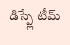డిస్ప్లే టీమ్